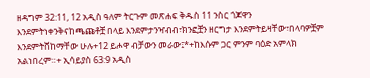ዘዳግም 32:11, 12 አዲስ ዓለም ትርጉም መጽሐፍ ቅዱስ 11 ንስር ጎጆዋን እንደምትነቀንቅናከጫጩቶቿ በላይ እንደምታንዣብብ፣ክንፎቿን ዘርግታ እንደምትይዛቸው፣በላባዎቿም እንደምትሸከማቸው ሁሉ+12 ይሖዋ ብቻውን መራው፤*+ከእሱም ጋር ምንም ባዕድ አምላክ አልነበረም።+ ኢሳይያስ 63:9 አዲስ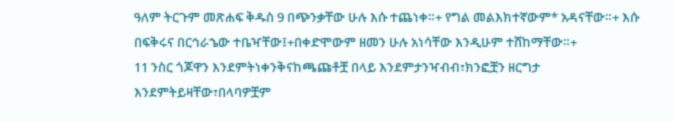ዓለም ትርጉም መጽሐፍ ቅዱስ 9 በጭንቃቸው ሁሉ እሱ ተጨነቀ።+ የግል መልእክተኛውም* አዳናቸው።+ እሱ በፍቅሩና በርኅራኄው ተቤዣቸው፤+በቀድሞውም ዘመን ሁሉ አነሳቸው እንዲሁም ተሸከማቸው።+
11 ንስር ጎጆዋን እንደምትነቀንቅናከጫጩቶቿ በላይ እንደምታንዣብብ፣ክንፎቿን ዘርግታ እንደምትይዛቸው፣በላባዎቿም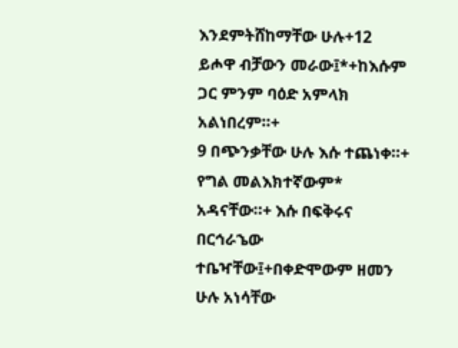እንደምትሸከማቸው ሁሉ+12 ይሖዋ ብቻውን መራው፤*+ከእሱም ጋር ምንም ባዕድ አምላክ አልነበረም።+
9 በጭንቃቸው ሁሉ እሱ ተጨነቀ።+ የግል መልእክተኛውም* አዳናቸው።+ እሱ በፍቅሩና በርኅራኄው ተቤዣቸው፤+በቀድሞውም ዘመን ሁሉ አነሳቸው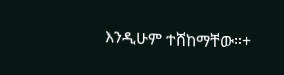እንዲሁም ተሸከማቸው።+